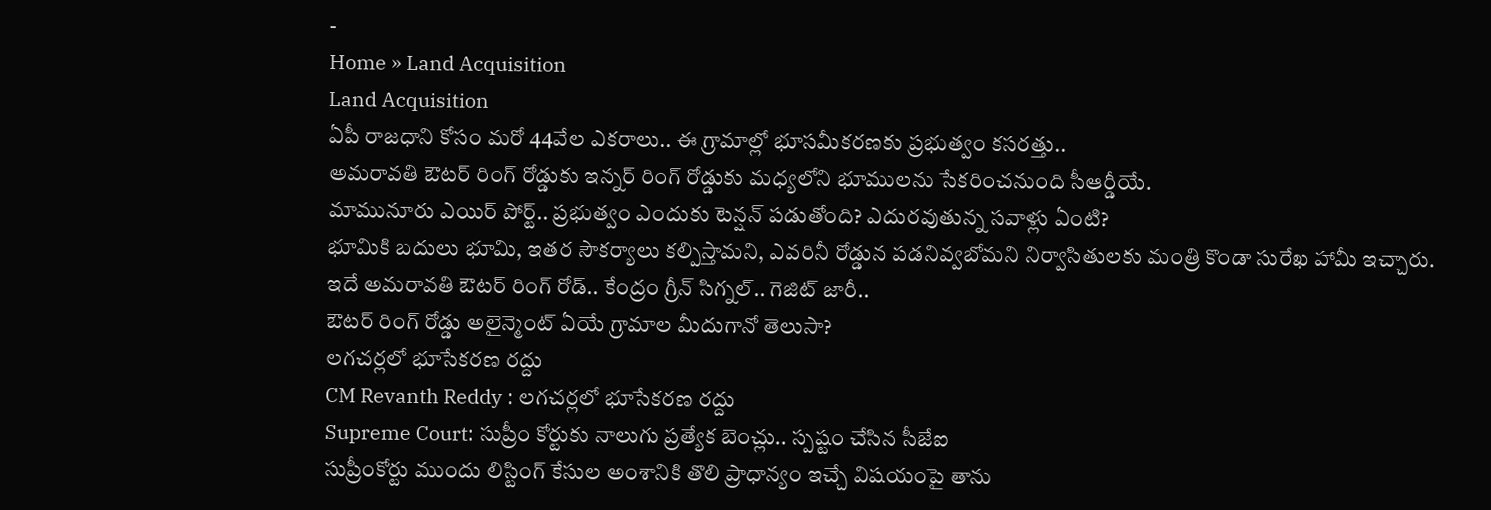-
Home » Land Acquisition
Land Acquisition
ఏపీ రాజధాని కోసం మరో 44వేల ఎకరాలు.. ఈ గ్రామాల్లో భూసమీకరణకు ప్రభుత్వం కసరత్తు..
అమరావతి ఔటర్ రింగ్ రోడ్డుకు ఇన్నర్ రింగ్ రోడ్డుకు మధ్యలోని భూములను సేకరించనుంది సీఆర్డీయే.
మామునూరు ఎయిర్ పోర్ట్.. ప్రభుత్వం ఎందుకు టెన్షన్ పడుతోంది? ఎదురవుతున్న సవాళ్లు ఏంటి?
భూమికి బదులు భూమి, ఇతర సౌకర్యాలు కల్పిస్తామని, ఎవరినీ రోడ్డున పడనివ్వబోమని నిర్వాసితులకు మంత్రి కొండా సురేఖ హామీ ఇచ్చారు.
ఇదే అమరావతి ఔటర్ రింగ్ రోడ్.. కేంద్రం గ్రీన్ సిగ్నల్.. గెజిట్ జారీ..
ఔటర్ రింగ్ రోడ్డు అలైన్మెంట్ ఏయే గ్రామాల మీదుగానో తెలుసా?
లగచర్లలో భూసేకరణ రద్దు
CM Revanth Reddy : లగచర్లలో భూసేకరణ రద్దు
Supreme Court: సుప్రీం కోర్టుకు నాలుగు ప్రత్యేక బెంచ్లు.. స్పష్టం చేసిన సీజేఐ
సుప్రీంకోర్టు ముందు లిస్టింగ్ కేసుల అంశానికి తొలి ప్రాధాన్యం ఇచ్చే విషయంపై తాను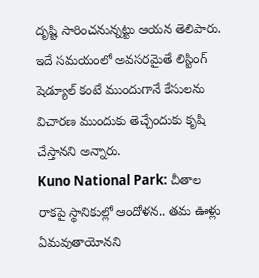దృష్టి సారించనున్నట్టు ఆయన తెలిపారు. ఇదే సమయంలో అవసరమైతే లిస్టింగ్ షెడ్యూల్ కంటే ముందుగానే కేసులను విచారణ ముందుకు తెచ్చేందుకు కృషి చేస్తానని అన్నారు.
Kuno National Park: చీతాల రాకపై స్థానికుల్లో ఆందోళన.. తమ ఊళ్లు ఏమవుతాయోనని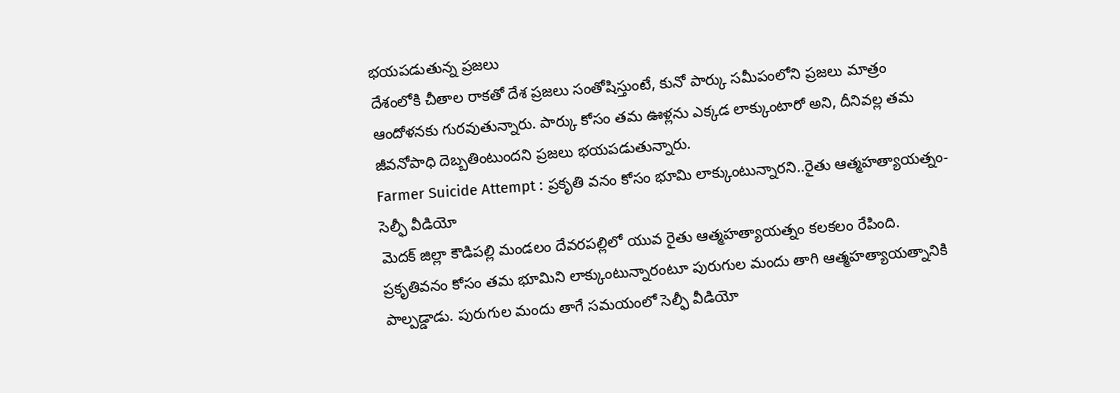భయపడుతున్న ప్రజలు
దేశంలోకి చీతాల రాకతో దేశ ప్రజలు సంతోషిస్తుంటే, కునో పార్కు సమీపంలోని ప్రజలు మాత్రం ఆందోళనకు గురవుతున్నారు. పార్కు కోసం తమ ఊళ్లను ఎక్కడ లాక్కుంటారో అని, దీనివల్ల తమ జీవనోపాధి దెబ్బతింటుందని ప్రజలు భయపడుతున్నారు.
Farmer Suicide Attempt : ప్రకృతి వనం కోసం భూమి లాక్కుంటున్నారని..రైతు ఆత్మహత్యాయత్నం-సెల్ఫీ వీడియో
మెదక్ జిల్లా కౌడిపల్లి మండలం దేవరపల్లిలో యువ రైతు ఆత్మహత్యాయత్నం కలకలం రేపింది. ప్రకృతివనం కోసం తమ భూమిని లాక్కుంటున్నారంటూ పురుగుల మందు తాగి ఆత్మహత్యాయత్నానికి పాల్పడ్డాడు. పురుగుల మందు తాగే సమయంలో సెల్ఫీ వీడియో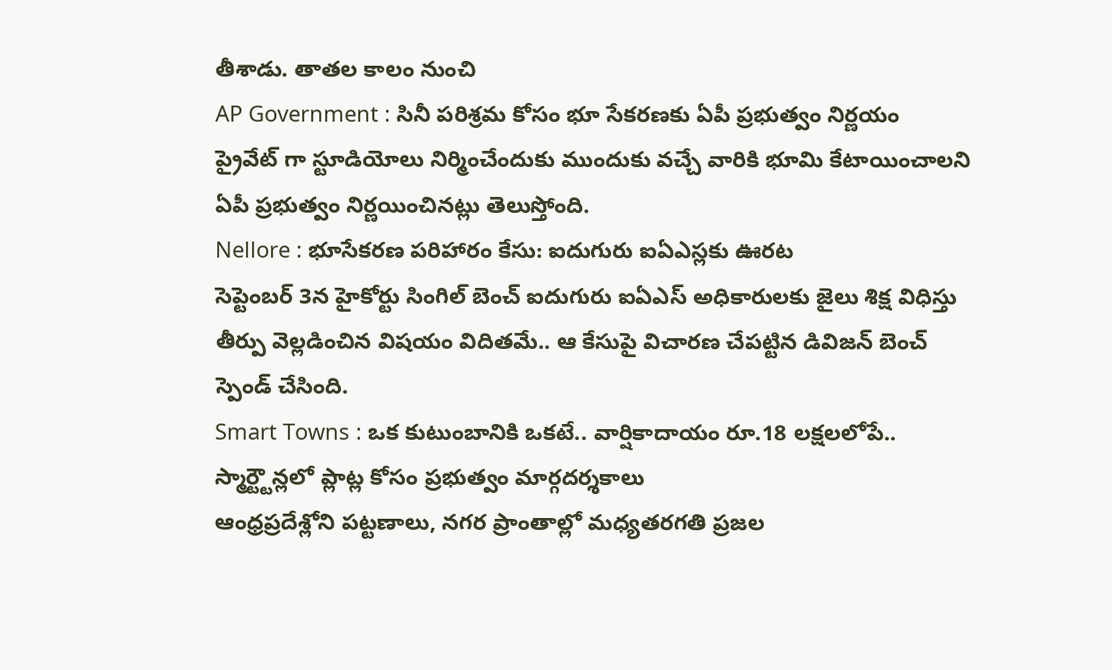తీశాడు. తాతల కాలం నుంచి
AP Government : సినీ పరిశ్రమ కోసం భూ సేకరణకు ఏపీ ప్రభుత్వం నిర్ణయం
ప్రైవేట్ గా స్టూడియోలు నిర్మించేందుకు ముందుకు వచ్చే వారికి భూమి కేటాయించాలని ఏపీ ప్రభుత్వం నిర్ణయించినట్లు తెలుస్తోంది.
Nellore : భూసేకరణ పరిహారం కేసు: ఐదుగురు ఐఏఎస్లకు ఊరట
సెప్టెంబర్ 3న హైకోర్టు సింగిల్ బెంచ్ ఐదుగురు ఐఏఎస్ అధికారులకు జైలు శిక్ష విధిస్తు తీర్పు వెల్లడించిన విషయం విదితమే.. ఆ కేసుపై విచారణ చేపట్టిన డివిజన్ బెంచ్ స్పెండ్ చేసింది.
Smart Towns : ఒక కుటుంబానికి ఒకటే.. వార్షికాదాయం రూ.18 లక్షలలోపే.. స్మార్ట్టౌన్లలో ప్లాట్ల కోసం ప్రభుత్వం మార్గదర్శకాలు
ఆంధ్రప్రదేశ్లోని పట్టణాలు, నగర ప్రాంతాల్లో మధ్యతరగతి ప్రజల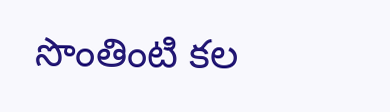సొంతింటి కల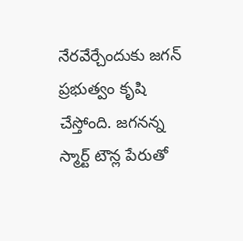నేరవేర్చేందుకు జగన్ ప్రభుత్వం కృషి చేస్తోంది. జగనన్న స్మార్ట్ టౌన్ల పేరుతో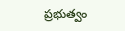ప్రభుత్వం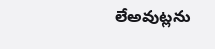లేఅవుట్లను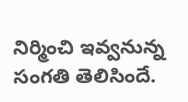నిర్మించి ఇవ్వనున్న సంగతి తెలిసిందే.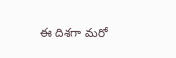ఈ దిశగా మరో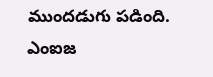ముందడుగు పడింది. ఎంఐజ